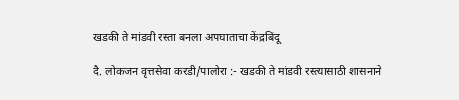खडकी ते मांडवी रस्ता बनला अपघाताचा केंद्रबिंदू

दै. लोकजन वृत्तसेवा करडी/पालोरा :- खडकी ते मांडवी रस्त्यासाठी शासनाने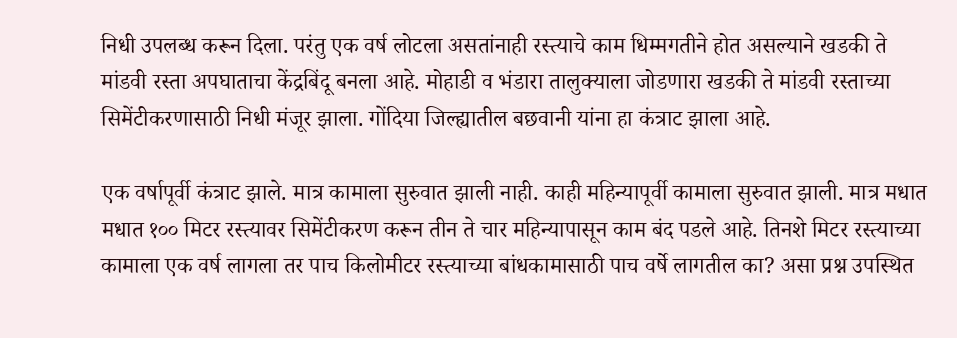निधी उपलब्ध करून दिला. परंतु एक वर्ष लोटला असतांनाही रस्त्याचे काम धिम्मगतीने होत असल्याने खडकी ते मांडवी रस्ता अपघाताचा केंद्रबिंदू बनला आहे. मोहाडी व भंडारा तालुक्याला जोडणारा खडकी ते मांडवी रस्ताच्या सिमेंटीकरणासाठी निधी मंजूर झाला. गोंदिया जिल्ह्यातील बछवानी यांना हा कंत्राट झाला आहे.

एक वर्षापूर्वी कंत्राट झाले. मात्र कामाला सुरुवात झाली नाही. काही महिन्यापूर्वी कामाला सुरुवात झाली. मात्र मधात मधात १०० मिटर रस्त्यावर सिमेंटीकरण करून तीन ते चार महिन्यापासून काम बंद पडले आहे. तिनशे मिटर रस्त्याच्या कामाला एक वर्ष लागला तर पाच किलोमीटर रस्त्याच्या बांधकामासाठी पाच वर्षे लागतील का? असा प्रश्न उपस्थित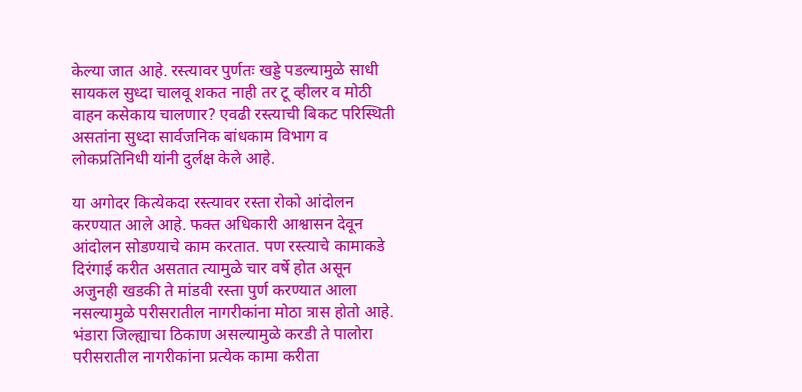केल्या जात आहे. रस्त्यावर पुर्णतः खड्डे पडल्यामुळे साधी सायकल सुध्दा चालवू शकत नाही तर टू व्हीलर व मोठी वाहन कसेकाय चालणार? एवढी रस्त्याची बिकट परिस्थिती असतांना सुध्दा सार्वजनिक बांधकाम विभाग व लोकप्रतिनिधी यांनी दुर्लक्ष केले आहे.

या अगोदर कित्येकदा रस्त्यावर रस्ता रोको आंदोलन करण्यात आले आहे. फक्त अधिकारी आश्वासन देवून आंदोलन सोडण्याचे काम करतात. पण रस्त्याचे कामाकडे दिरंगाई करीत असतात त्यामुळे चार वर्षे होत असून अजुनही खडकी ते मांडवी रस्ता पुर्ण करण्यात आला नसल्यामुळे परीसरातील नागरीकांना मोठा त्रास होतो आहे. भंडारा जिल्ह्याचा ठिकाण असल्यामुळे करडी ते पालोरा परीसरातील नागरीकांना प्रत्येक कामा करीता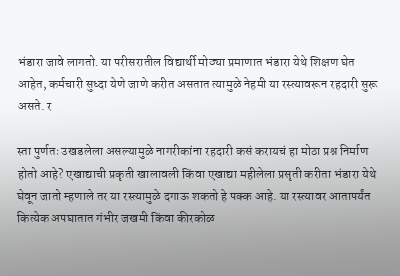भंडारा जावे लागतो. या परीसरातील विद्यार्थी मोठ्या प्रमाणात भंडारा येथे शिक्षण घेत आहेत, कर्मचारी सुध्दा येणे जाणे करीत असतात त्यामुळे नेहमी या रस्त्यावरून रहदारी सुरू असते. र

स्ता पुर्णतः उखडलेला असल्यामुळे नागरीकांना रहदारी कसं करायचं हा मोठा प्रश्न निर्माण होतो आहे? एखाद्याची प्रकृती खालावली किंवा एखाद्या महीलेला प्रसृती करीता भंडारा येथे घेवून जातो म्हणाले तर या रस्त्यामुळे दगाऊ शकतो हे पक्क आहे. या रस्त्यावर आतापर्यंत कित्येक अपघातात गंभीर जखमी किंवा कीरकोळ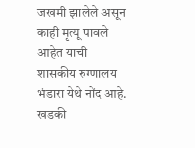जखमी झालेले असून काही मृत्यू पावले आहेत याची शासकीय रुग्णालय भंडारा येथे नोंद आहे. खडकी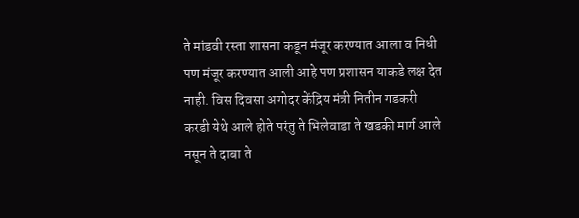ते मांडवी रस्ता शासना कडून मंजूर करण्यात आला व निधी पण मंजूर करण्यात आली आहे पण प्रशासन याकडे लक्ष देत नाही. विस दिवसा अगोदर केंद्रिय मंत्री नितीन गडकरी करडी येथे आले होते परंतु ते भिलेवाडा ते खडकी मार्ग आले नसून ते दाबा ते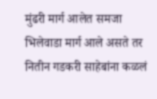मुंढरी मार्ग आलेत समजा भिलेवाडा मार्ग आले असते तर नितीन गडकरी साहेबांना कळलं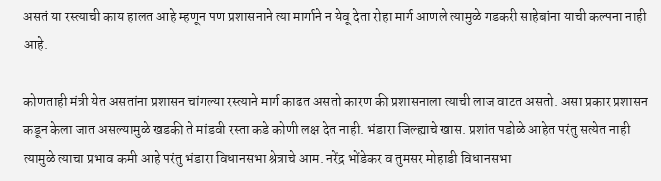असतं या रस्त्याची काय हालत आहे म्हणून पण प्रशासनाने त्या मार्गाने न येवू देता रोहा मार्ग आणले त्यामुळे गडकरी साहेबांना याची कल्पना नाही आहे.

कोणताही मंत्री येत असतांना प्रशासन चांगल्या रस्त्याने मार्ग काढत असतो कारण की प्रशासनाला त्याची लाज वाटत असतो. असा प्रकार प्रशासन कडून केला जात असल्यामुळे खडकी ते मांडवी रस्ता कडे कोणी लक्ष देत नाही. भंडारा जिल्ह्याचे खास. प्रशांत पडोळे आहेत परंतु सत्येत नाही त्यामुळे त्याचा प्रभाव कमी आहे परंतु भंडारा विधानसभा श्रेत्राचे आम. नरेंद्र भोंडेकर व तुमसर मोहाडी विधानसभा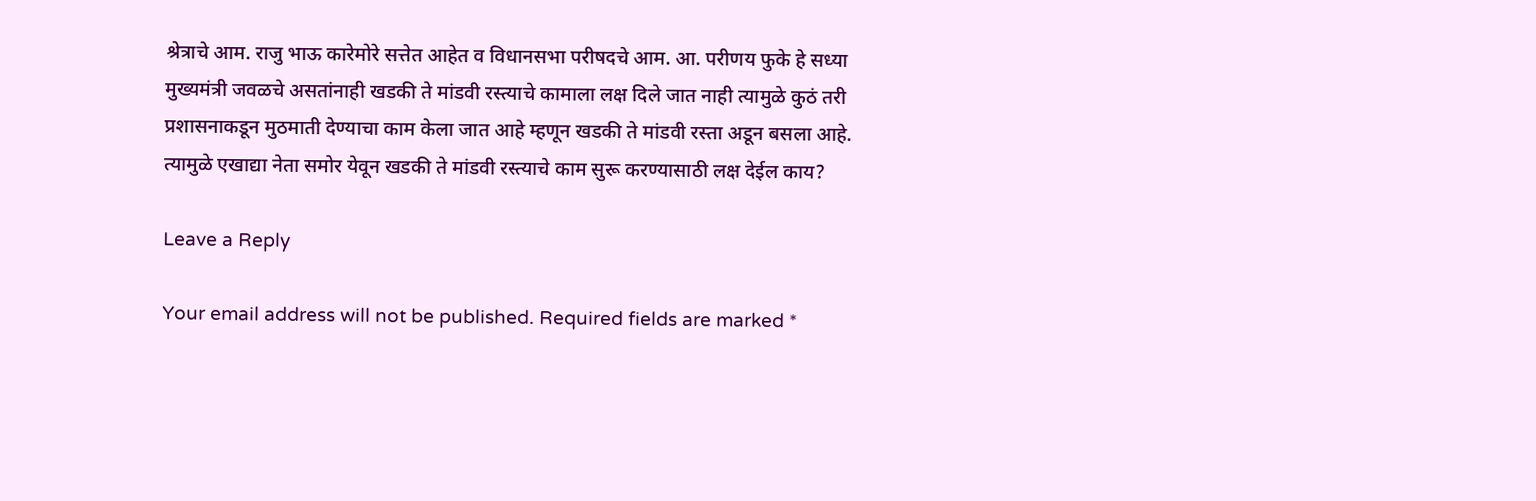श्रेत्राचे आम. राजु भाऊ कारेमोरे सत्तेत आहेत व विधानसभा परीषदचे आम. आ. परीणय फुके हे सध्या मुख्यमंत्री जवळचे असतांनाही खडकी ते मांडवी रस्त्याचे कामाला लक्ष दिले जात नाही त्यामुळे कुठं तरी प्रशासनाकडून मुठमाती देण्याचा काम केला जात आहे म्हणून खडकी ते मांडवी रस्ता अडून बसला आहे. त्यामुळे एखाद्या नेता समोर येवून खडकी ते मांडवी रस्त्याचे काम सुरू करण्यासाठी लक्ष देईल काय?

Leave a Reply

Your email address will not be published. Required fields are marked *